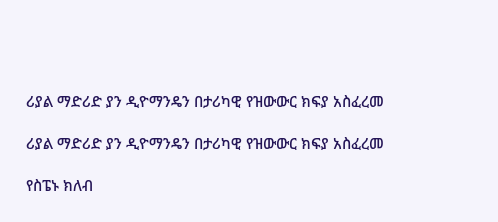ሪያል ማድሪድ ያን ዲዮማንዴን በታሪካዊ የዝውውር ክፍያ አስፈረመ

ሪያል ማድሪድ ያን ዲዮማንዴን በታሪካዊ የዝውውር ክፍያ አስፈረመ

የስፔኑ ክለብ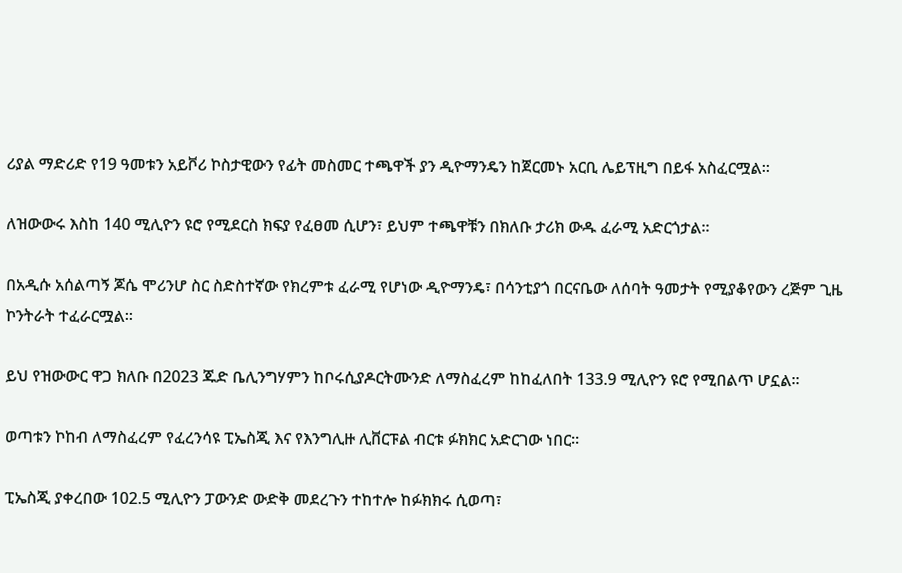ሪያል ማድሪድ የ19 ዓመቱን አይቮሪ ኮስታዊውን የፊት መስመር ተጫዋች ያን ዲዮማንዴን ከጀርመኑ አርቢ ሌይፕዚግ በይፋ አስፈርሟል።

ለዝውውሩ እስከ 140 ሚሊዮን ዩሮ የሚደርስ ክፍያ የፈፀመ ሲሆን፣ ይህም ተጫዋቹን በክለቡ ታሪክ ውዱ ፈራሚ አድርጎታል።

በአዲሱ አሰልጣኝ ጆሴ ሞሪንሆ ስር ስድስተኛው የክረምቱ ፈራሚ የሆነው ዲዮማንዴ፣ በሳንቲያጎ በርናቤው ለሰባት ዓመታት የሚያቆየውን ረጅም ጊዜ ኮንትራት ተፈራርሟል።

ይህ የዝውውር ዋጋ ክለቡ በ2023 ጁድ ቤሊንግሃምን ከቦሩሲያዶርትሙንድ ለማስፈረም ከከፈለበት 133.9 ሚሊዮን ዩሮ የሚበልጥ ሆኗል።

ወጣቱን ኮከብ ለማስፈረም የፈረንሳዩ ፒኤስጂ እና የእንግሊዙ ሊቨርፑል ብርቱ ፉክክር አድርገው ነበር።

ፒኤስጂ ያቀረበው 102.5 ሚሊዮን ፓውንድ ውድቅ መደረጉን ተከተሎ ከፉክክሩ ሲወጣ፣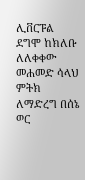ሊቨርፑል ደግሞ ከክለቡ ለለቀቀው መሐመድ ሳላህ ምትክ ለማድረግ በሰኔ ወር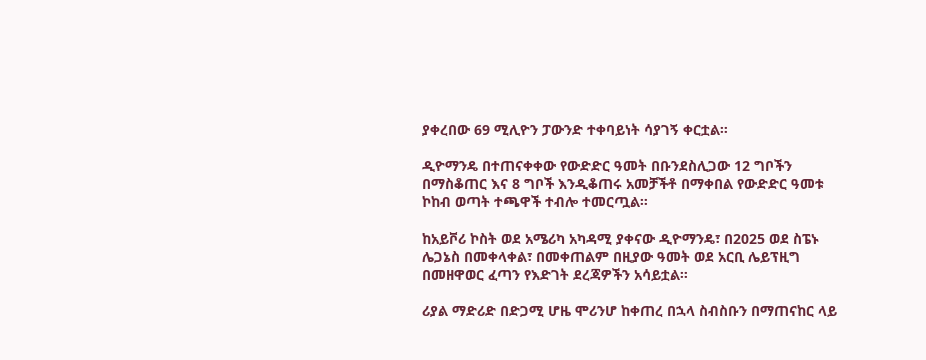ያቀረበው 69 ሚሊዮን ፓውንድ ተቀባይነት ሳያገኝ ቀርቷል።

ዲዮማንዴ በተጠናቀቀው የውድድር ዓመት በቡንደስሊጋው 12 ግቦችን በማስቆጠር እና 8 ግቦች እንዲቆጠሩ አመቻችቶ በማቀበል የውድድር ዓመቱ ኮከብ ወጣት ተጫዋች ተብሎ ተመርጧል።

ከአይቮሪ ኮስት ወደ አሜሪካ አካዳሚ ያቀናው ዲዮማንዴ፣ በ2025 ወደ ስፔኑ ሌጋኔስ በመቀላቀል፣ በመቀጠልም በዚያው ዓመት ወደ አርቢ ሌይፕዚግ በመዘዋወር ፈጣን የእድገት ደረጃዎችን አሳይቷል።

ሪያል ማድሪድ በድጋሚ ሆዜ ሞሪንሆ ከቀጠረ በኋላ ስብስቡን በማጠናከር ላይ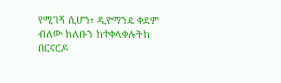የሚገኝ ሲሆን፣ ዲዮማንዴ ቀደም ብለው ክለቡን ከተቀላቀሉትከ በርናርዶ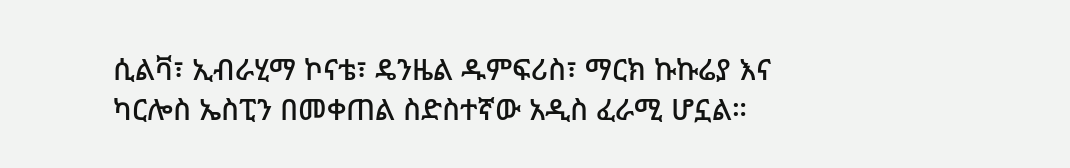ሲልቫ፣ ኢብራሂማ ኮናቴ፣ ዴንዜል ዱምፍሪስ፣ ማርክ ኩኩሬያ እና ካርሎስ ኤስፒን በመቀጠል ስድስተኛው አዲስ ፈራሚ ሆኗል።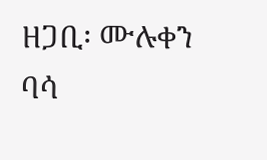ዘጋቢ፡ ሙሉቀን ባሳ